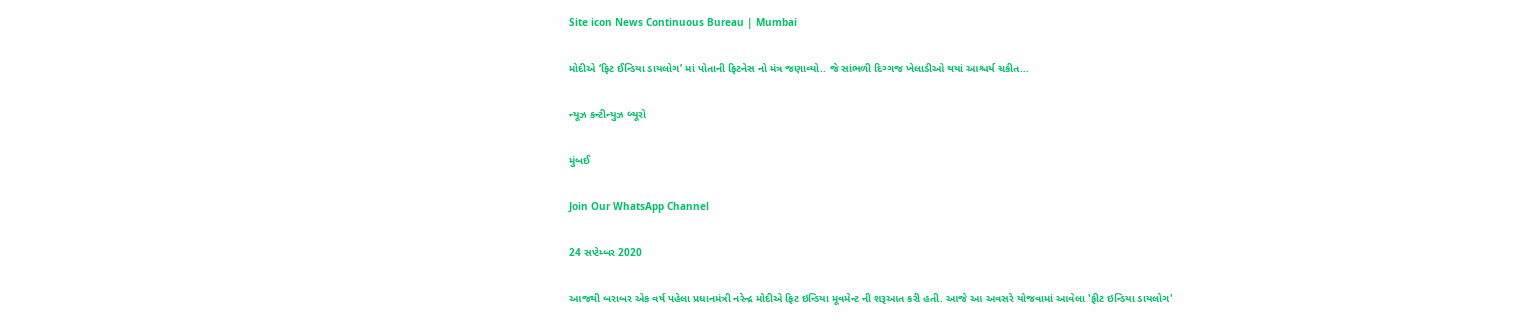Site icon News Continuous Bureau | Mumbai

મોદીએ ‘ફિટ ઈન્ડિયા ડાયલોગ’ માં પોતાની ફિટનેસ નો મંત્ર જણાવ્યો.. જે સાંભળી દિગ્ગજ ખેલાડીઓ થયાં આશ્ચર્ય ચકીત…

ન્યૂઝ કન્ટીન્યુઝ બ્યૂરો

મુંબઈ

Join Our WhatsApp Channel

24 સપ્ટેમ્બર 2020

આજથી બરાબર એક વર્ષ પહેલા પ્રધાનમંત્રી નરેન્દ્ર મોદીએ ફિટ ઇન્ડિયા મૂવમેન્ટ ની શરૂઆત કરી હતી. આજે આ અવસરે યોજવામાં આવેલા 'ફીટ ઇન્ડિયા ડાયલોગ'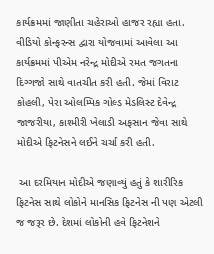કાર્યક્રમમાં જાણીતા ચહેરાઓ હાજર રહ્યા હતા. વીડિયો કોન્ફરન્સ દ્વારા યોજવામાં આવેલા આ કાર્યક્રમમાં પીએમ નરેન્દ્ર મોદીએ રમત જગતના દિગ્ગજો સાથે વાતચીત કરી હતી. જેમાં વિરાટ કોહલી, પેરા ઓલમ્પિક ગોલ્ડ મેડલિસ્ટ દેવેન્દ્ર જાજરીયા, કાશ્મીરી ખેલાડી અફસાન જેવા સાથે મોદીએ ફિટનેસને લઈને ચર્ચા કરી હતી.

 આ દરમિયાન મોદીએ જણાવ્યું હતું કે શારીરિક ફિટનેસ સાથે લોકોને માનસિક ફિટનેસ ની પણ એટલી જ જરૂર છે. દેશમાં લોકોની હવે ફિટનેશને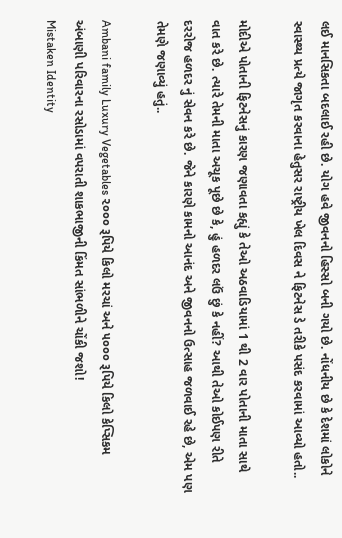લઈ માનસિકતા બદલાઈ રહી છે. યોગ હવે જીવનનો હિસ્સો બની ગયો છે. નોંધનીય છે કે દેશમાં લોકોને સ્વાસ્થ્ય પ્રત્યે જાગૃત કરવાના હેતુસર રાષ્ટ્રીય ખેલ દિવસ ને ફિટનેસ ડે તરીકે પસંદ કરવામાં આવ્યો હતો..

મોદીએ પોતાની ફિટનેસનું કારણ જણાવતા કહ્યું કે તેઓ અઠવાડિયામાં 1 થી 2 વાર પોતાની માતા સાથે વાત કરે છે. ત્યારે તેમની માતા અચૂક પૂછે છે કે, હું હળદર લઉં છું કે નહીં? આથી તેઓ કોઈપણ રીતે દરરોજ હળદર નું સેવન કરે છે. જેને કારણે કામનો આનંદ અને જીવનનો ઉત્સાહ જળવાઈ રહે છે, એમ પણ તેમણે જણાવ્યું હતું..

Ambani family Luxury Vegetables ૨૦૦૦ રૂપિયે કિલો મરચાં અને ૫૦૦૦ રૂપિયે કિલો કેપ્સિકમ અંબાણી પરિવારના રસોડામાં વપરાતી શાકભાજીની કિંમત સાંભળીને ચોંકી જશો!
Mistaken Identity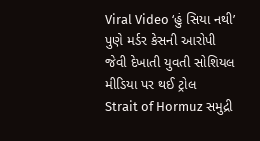Viral Video ‘હું સિયા નથી’ પુણે મર્ડર કેસની આરોપી જેવી દેખાતી યુવતી સોશિયલ મીડિયા પર થઈ ટ્રોલ
Strait of Hormuz સમુદ્રી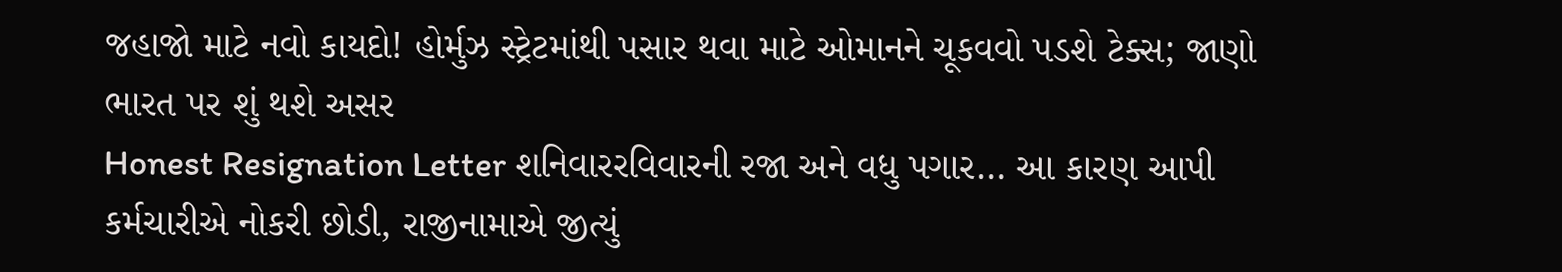જહાજો માટે નવો કાયદો! હોર્મુઝ સ્ટ્રેટમાંથી પસાર થવા માટે ઓમાનને ચૂકવવો પડશે ટેક્સ; જાણો ભારત પર શું થશે અસર
Honest Resignation Letter શનિવારરવિવારની રજા અને વધુ પગાર… આ કારણ આપી કર્મચારીએ નોકરી છોડી, રાજીનામાએ જીત્યું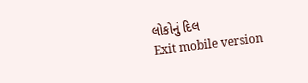લોકોનું દિલ
Exit mobile version